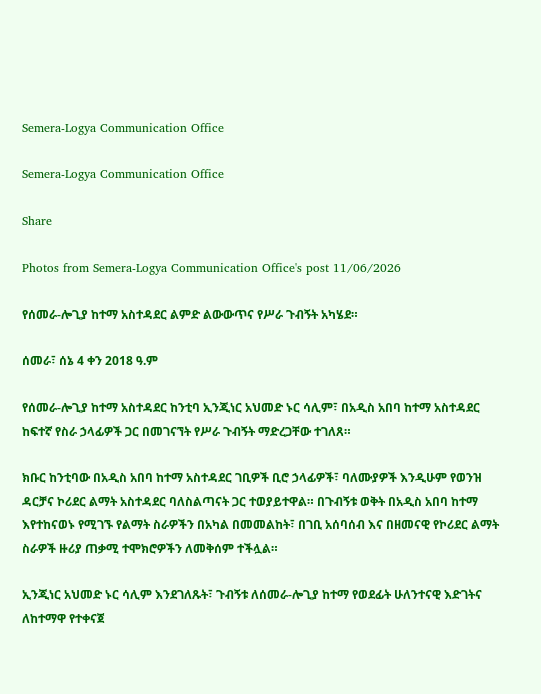Semera-Logya Communication Office

Semera-Logya Communication Office

Share

Photos from Semera-Logya Communication Office's post 11/06/2026

የሰመራ-ሎጊያ ከተማ አስተዳደር ልምድ ልውውጥና የሥራ ጉብኝት አካሄደ።

ሰመራ፣ ሰኔ 4 ቀን 2018 ዓ.ም

የሰመራ-ሎጊያ ከተማ አስተዳደር ከንቲባ ኢንጂነር አህመድ ኑር ሳሊም፣ በአዲስ አበባ ከተማ አስተዳደር ከፍተኛ የስራ ኃላፊዎች ጋር በመገናኘት የሥራ ጉብኝት ማድረጋቸው ተገለጸ።

ክቡር ከንቲባው በአዲስ አበባ ከተማ አስተዳደር ገቢዎች ቢሮ ኃላፊዎች፣ ባለሙያዎች እንዲሁም የወንዝ ዳርቻና ኮሪደር ልማት አስተዳደር ባለስልጣናት ጋር ተወያይተዋል። በጉብኝቱ ወቅት በአዲስ አበባ ከተማ እየተከናወኑ የሚገኙ የልማት ስራዎችን በአካል በመመልከት፣ በገቢ አሰባሰብ እና በዘመናዊ የኮሪደር ልማት ስራዎች ዙሪያ ጠቃሚ ተሞክሮዎችን ለመቅሰም ተችሏል።

ኢንጂነር አህመድ ኑር ሳሊም እንደገለጹት፣ ጉብኝቱ ለሰመራ-ሎጊያ ከተማ የወደፊት ሁለንተናዊ እድገትና ለከተማዋ የተቀናጀ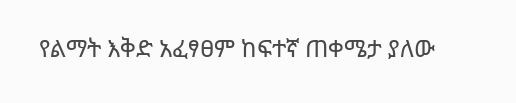የልማት እቅድ አፈፃፀም ከፍተኛ ጠቀሜታ ያለው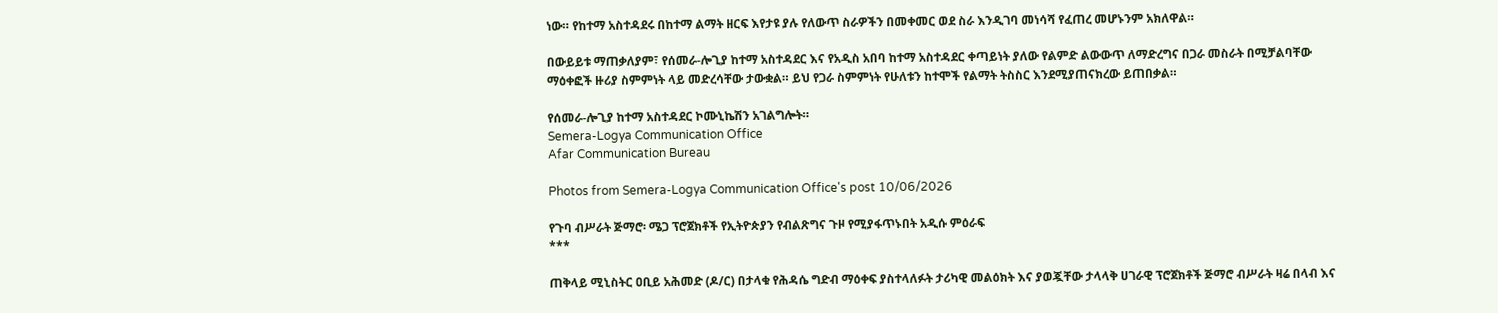ነው። የከተማ አስተዳደሩ በከተማ ልማት ዘርፍ እየታዩ ያሉ የለውጥ ስራዎችን በመቀመር ወደ ስራ እንዲገባ መነሳሻ የፈጠረ መሆኑንም አክለዋል።

በውይይቱ ማጠቃለያም፣ የሰመራ-ሎጊያ ከተማ አስተዳደር እና የአዲስ አበባ ከተማ አስተዳደር ቀጣይነት ያለው የልምድ ልውውጥ ለማድረግና በጋራ መስራት በሚቻልባቸው ማዕቀፎች ዙሪያ ስምምነት ላይ መድረሳቸው ታውቋል። ይህ የጋራ ስምምነት የሁለቱን ከተሞች የልማት ትስስር እንደሚያጠናክረው ይጠበቃል።

የሰመራ-ሎጊያ ከተማ አስተዳደር ኮሙኒኬሽን አገልግሎት።
Semera-Logya Communication Office
Afar Communication Bureau

Photos from Semera-Logya Communication Office's post 10/06/2026

የጉባ ብሥራት ጅማሮ፡ ሜጋ ፕሮጀክቶች የኢትዮጵያን የብልጽግና ጉዞ የሚያፋጥኑበት አዲሱ ምዕራፍ
***

ጠቅላይ ሚኒስትር ዐቢይ አሕመድ (ዶ/ር) በታላቁ የሕዳሴ ግድብ ማዕቀፍ ያስተላለፉት ታሪካዊ መልዕክት እና ያወጇቸው ታላላቅ ሀገራዊ ፕሮጀክቶች ጅማሮ ብሥራት ዛሬ በላብ እና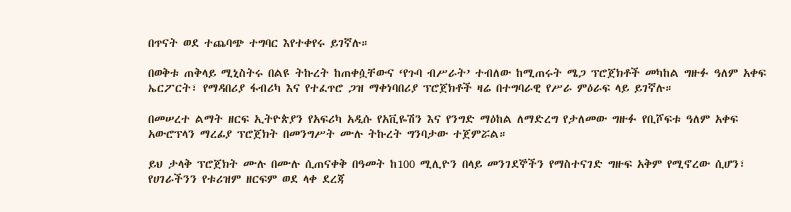በጥናት ወደ ተጨባጭ ተግባር እየተቀየሩ ይገኛሉ።

በወቅቱ ጠቅላይ ሚኒስትሩ በልዩ ትኩረት ከጠቀሷቸውና ‘የጉባ ብሥራት’ ተብለው ከሚጠሩት ሜጋ ፕሮጀክቶች መካከል ግዙፉ ዓለም አቀፍ ኤርፖርት፣ የማዳበሪያ ፋብሪካ እና የተፈጥሮ ጋዝ ማቀነባበሪያ ፕሮጀክቶች ዛሬ በተግባራዊ የሥራ ምዕራፍ ላይ ይገኛሉ።

በመሠረተ ልማት ዘርፍ ኢትዮጵያን የአፍሪካ አዲሱ የአቪዬሽን እና የንግድ ማዕከል ለማድረግ የታለመው ግዙፉ የቢሾፍቱ ዓለም አቀፍ አውሮፕላን ማረፊያ ፕሮጀክት በመንግሥት ሙሉ ትኩረት ግንባታው ተጀምሯል።

ይህ ታላቅ ፕሮጀክት ሙሉ በሙሉ ሲጠናቀቅ በዓመት ከ100 ሚሊዮን በላይ መንገደኞችን የማስተናገድ ግዙፍ አቅም የሚኖረው ሲሆን፣ የሀገራችንን የቱሪዝም ዘርፍም ወደ ላቀ ደረጃ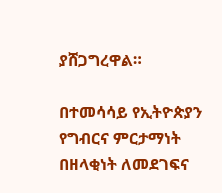ያሸጋግረዋል።

በተመሳሳይ የኢትዮጵያን የግብርና ምርታማነት በዘላቂነት ለመደገፍና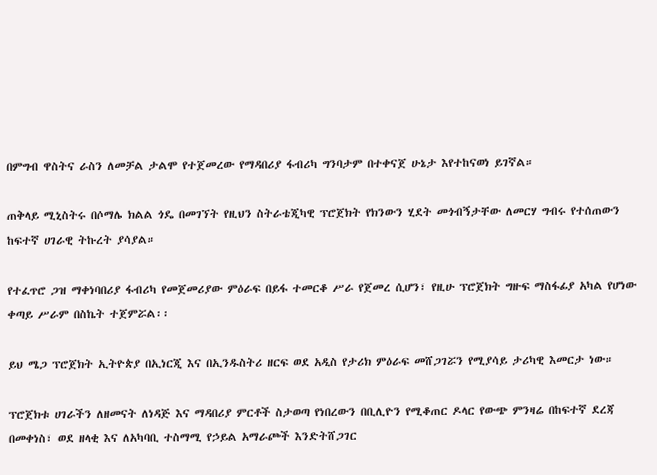በምግብ ዋስትና ራስን ለመቻል ታልሞ የተጀመረው የማዳበሪያ ፋብሪካ ግንባታም በተቀናጀ ሁኔታ እየተከናወነ ይገኛል።

ጠቅላይ ሚኒስትሩ በሶማሌ ክልል ጎዴ በመገኘት የዚህን ስትራቴጂካዊ ፕሮጀክት የክንውን ሂደት መጎብኝታቸው ለመርሃ ግብሩ የተሰጠውን ከፍተኛ ሀገራዊ ትኩረት ያሳያል።

የተፈጥሮ ጋዝ ማቀነባበሪያ ፋብሪካ የመጀመሪያው ምዕራፍ በይፋ ተመርቆ ሥራ የጀመረ ሲሆን፣ የዚሁ ፕሮጀክት ግዙፍ ማስፋፊያ አካል የሆነው ቀጣይ ሥራም በስኬት ተጀምሯል፡፡

ይህ ሜጋ ፕሮጀክት ኢትዮጵያ በኢነርጂ እና በኢንዱስትሪ ዘርፍ ወደ አዲስ የታሪክ ምዕራፍ መሸጋገሯን የሚያሳይ ታሪካዊ እመርታ ነው።

ፕሮጀክቱ ሀገራችን ለዘመናት ለነዳጅ እና ማዳበሪያ ምርቶች ስታወጣ የነበረውን በቢሊዮን የሚቆጠር ዶላር የውጭ ምንዛሬ በከፍተኛ ደረጃ በመቀነስ፣ ወደ ዘላቂ እና ለአካባቢ ተስማሚ የኃይል አማራጮች እንድትሸጋገር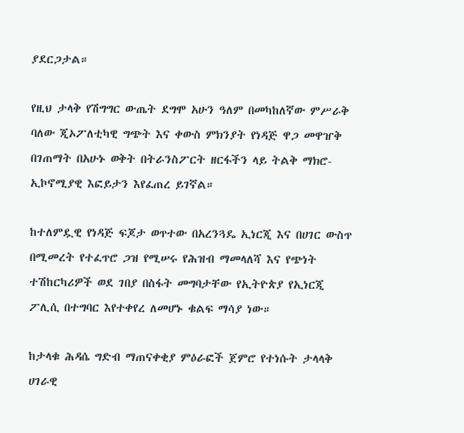ያደርጋታል።

የዚህ ታላቅ የሽግግር ውጤት ደግሞ አሁን ዓለም በመካከለኛው ምሥራቅ ባለው ጂኦፖለቲካዊ ግጭት እና ቀውስ ምክንያት የነዳጅ ዋጋ መዋዠቅ በገጠማት በአሁኑ ወቅት በትራንስፖርት ዘርፋችን ላይ ትልቅ ማክሮ-ኢኮኖሚያዊ እፎይታን እየፈጠረ ይገኛል።

ከተለምዷዊ የነዳጅ ፍጆታ ወጥተው በአረንጓዴ ኢነርጂ እና በሀገር ውስጥ በሚመረት የተፈጥሮ ጋዝ የሚሠሩ የሕዝብ ማመላለሻ እና የጭነት ተሽከርካሪዎች ወደ ገበያ በስፋት መግባታቸው የኢትዮጵያ የኢነርጂ ፖሊሲ በተግባር እየተቀየረ ለመሆኑ ቁልፍ ማሳያ ነው።

ከታላቁ ሕዳሴ ግድብ ማጠናቀቂያ ምዕራፎች ጀምሮ የተነሱት ታላላቅ ሀገራዊ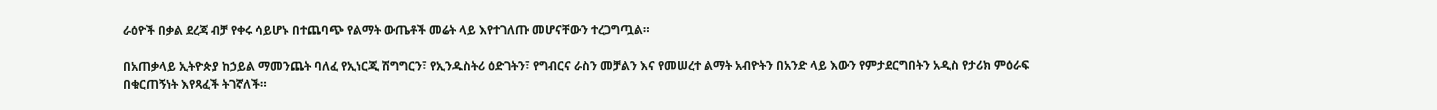ራዕዮች በቃል ደረጃ ብቻ የቀሩ ሳይሆኑ በተጨባጭ የልማት ውጤቶች መሬት ላይ እየተገለጡ መሆናቸውን ተረጋግጧል።

በአጠቃላይ ኢትዮጵያ ከኃይል ማመንጨት ባለፈ የኢነርጂ ሽግግርን፣ የኢንዱስትሪ ዕድገትን፣ የግብርና ራስን መቻልን እና የመሠረተ ልማት አብዮትን በአንድ ላይ እውን የምታደርግበትን አዲስ የታሪክ ምዕራፍ በቁርጠኝነት እየጻፈች ትገኛለች።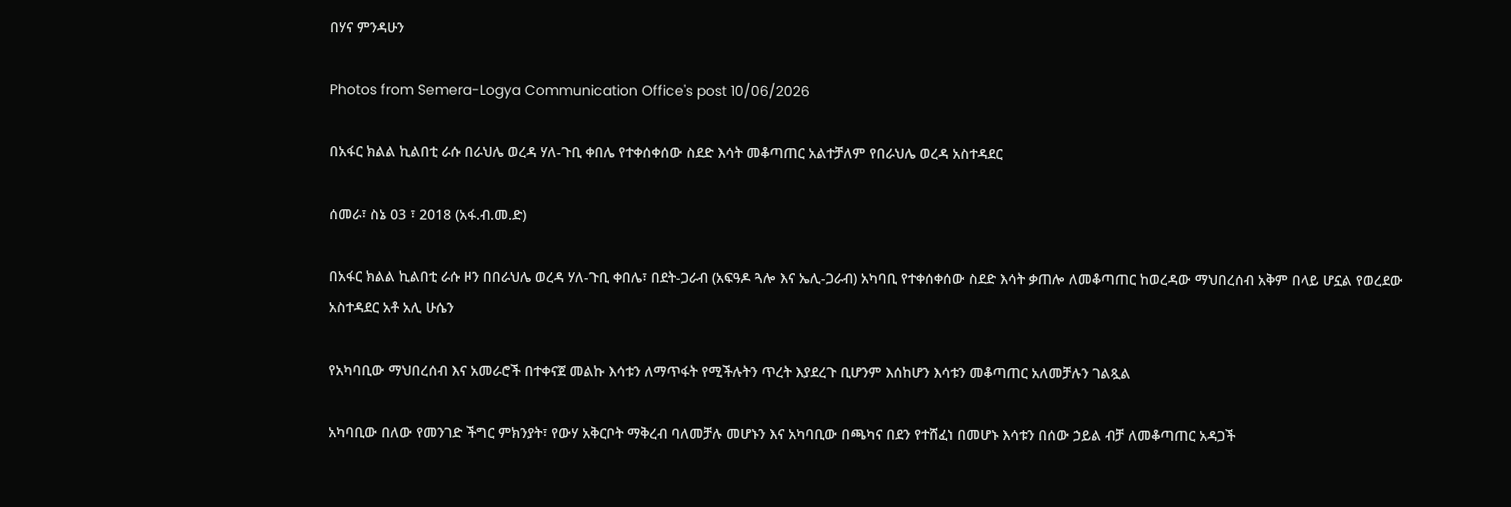በሃና ምንዳሁን

Photos from Semera-Logya Communication Office's post 10/06/2026

በአፋር ክልል ኪልበቲ ራሱ በራህሌ ወረዳ ሃለ-ጉቢ ቀበሌ የተቀሰቀሰው ስደድ እሳት መቆጣጠር አልተቻለም የበራህሌ ወረዳ አስተዳደር

ሰመራ፣ ስኔ 03 ፣ 2018 (አፋ.ብ.መ.ድ)

በአፋር ክልል ኪልበቲ ራሱ ዞን በበራህሌ ወረዳ ሃለ-ጉቢ ቀበሌ፣ በደት-ጋራብ (አፍዓዶ ጓሎ እና ኤሊ-ጋራብ) አካባቢ የተቀሰቀሰው ስደድ እሳት ቃጠሎ ለመቆጣጠር ከወረዳው ማህበረሰብ አቅም በላይ ሆኗል የወረደው አስተዳደር አቶ አሊ ሁሴን

የአካባቢው ማህበረሰብ እና አመራሮች በተቀናጀ መልኩ እሳቱን ለማጥፋት የሚችሉትን ጥረት እያደረጉ ቢሆንም እሰከሆን እሳቱን መቆጣጠር አለመቻሉን ገልጿል

አካባቢው በለው የመንገድ ችግር ምክንያት፣ የውሃ አቅርቦት ማቅረብ ባለመቻሉ መሆኑን እና አካባቢው በጫካና በደን የተሸፈነ በመሆኑ እሳቱን በሰው ኃይል ብቻ ለመቆጣጠር አዳጋች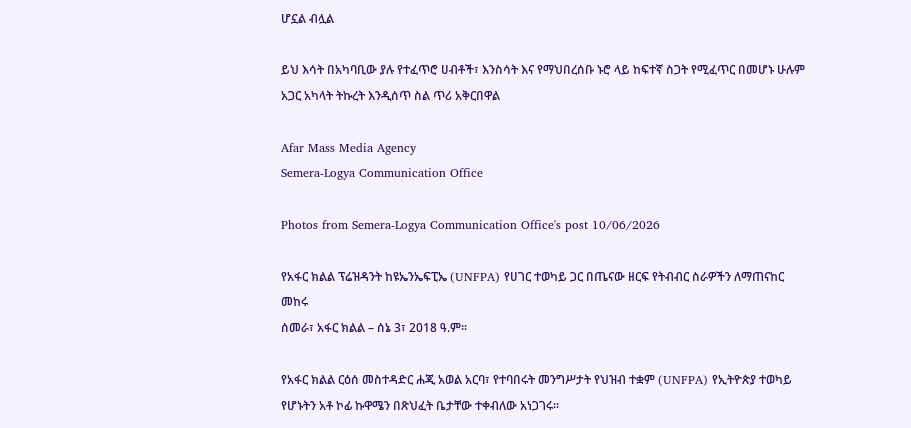ሆኗል ብሏል

ይህ እሳት በአካባቢው ያሉ የተፈጥሮ ሀብቶች፣ እንስሳት እና የማህበረሰቡ ኑሮ ላይ ከፍተኛ ስጋት የሚፈጥር በመሆኑ ሁሉም አጋር አካላት ትኩረት እንዲሰጥ ስል ጥሪ አቅርበዋል

Afar Mass Media Agency
Semera-Logya Communication Office

Photos from Semera-Logya Communication Office's post 10/06/2026

የአፋር ክልል ፕሬዝዳንት ከዩኤንኤፍፒኤ (UNFPA) የሀገር ተወካይ ጋር በጤናው ዘርፍ የትብብር ስራዎችን ለማጠናከር መከሩ
ሰመራ፣ አፋር ክልል – ሰኔ 3፣ 2018 ዓ.ም።

የአፋር ክልል ርዕሰ መስተዳድር ሐጂ አወል አርባ፣ የተባበሩት መንግሥታት የህዝብ ተቋም (UNFPA) የኢትዮጵያ ተወካይ የሆኑትን አቶ ኮፊ ኩዋሜን በጽህፈት ቤታቸው ተቀብለው አነጋገሩ።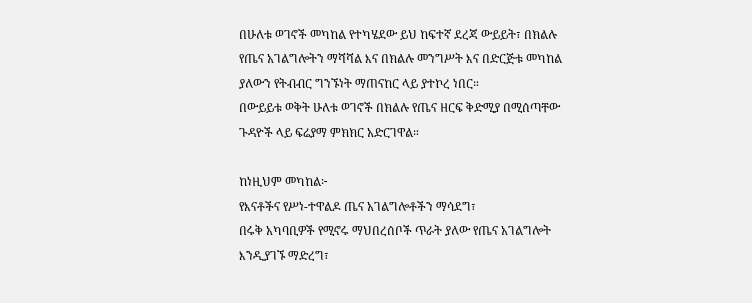በሁለቱ ወገኖች መካከል የተካሄደው ይህ ከፍተኛ ደረጃ ውይይት፣ በክልሉ የጤና አገልግሎትን ማሻሻል እና በክልሉ መንግሥት እና በድርጅቱ መካከል ያለውን የትብብር ግንኙነት ማጠናከር ላይ ያተኮረ ነበር።
በውይይቱ ወቅት ሁለቱ ወገኖች በክልሉ የጤና ዘርፍ ቅድሚያ በሚሰጣቸው ጉዳዮች ላይ ፍሬያማ ምክክር አድርገዋል።

ከነዚህም መካከል፦
የእናቶችና የሥነ-ተዋልዶ ጤና አገልግሎቶችን ማሳደግ፣
በሩቅ አካባቢዎች የሚኖሩ ማህበረሰቦች ጥራት ያለው የጤና አገልግሎት እንዲያገኙ ማድረግ፣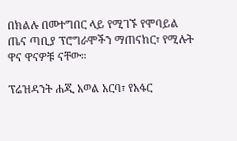በክልሉ በመተግበር ላይ የሚገኙ የሞባይል ጤና ጣቢያ ፕሮግራሞችን ማጠናከር፣ የሚሉት ዋና ዋናዎቹ ናቸው።

ፕሬዝዳንት ሐጂ አወል አርባ፣ የአፋር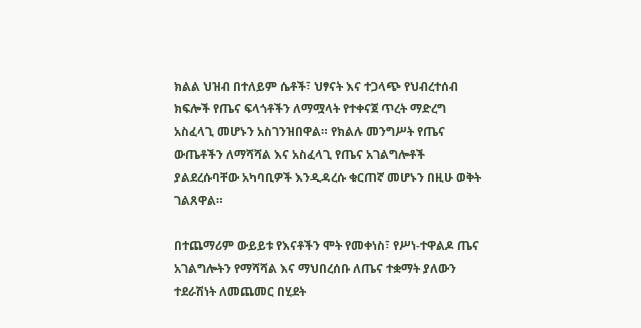ክልል ህዝብ በተለይም ሴቶች፣ ህፃናት እና ተጋላጭ የህብረተሰብ ክፍሎች የጤና ፍላጎቶችን ለማሟላት የተቀናጀ ጥረት ማድረግ አስፈላጊ መሆኑን አስገንዝበዋል። የክልሉ መንግሥት የጤና ውጤቶችን ለማሻሻል እና አስፈላጊ የጤና አገልግሎቶች ያልደረሱባቸው አካባቢዎች እንዲዳረሱ ቁርጠኛ መሆኑን በዚሁ ወቅት ገልጸዋል።

በተጨማሪም ውይይቱ የእናቶችን ሞት የመቀነስ፣ የሥነ-ተዋልዶ ጤና አገልግሎትን የማሻሻል እና ማህበረሰቡ ለጤና ተቋማት ያለውን ተደራሽነት ለመጨመር በሂደት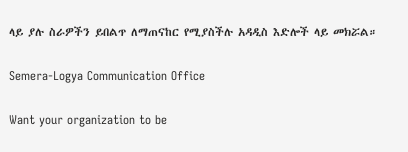ላይ ያሉ ስራዎችን ይበልጥ ለማጠናከር የሚያስችሉ አዳዲስ እድሎች ላይ መክሯል።

Semera-Logya Communication Office

Want your organization to be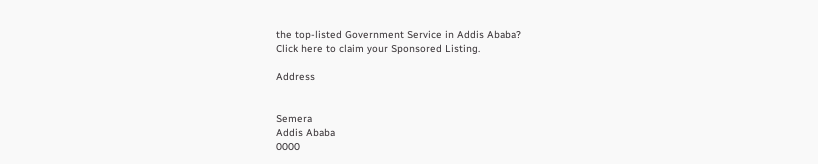the top-listed Government Service in Addis Ababa?
Click here to claim your Sponsored Listing.

Address


Semera
Addis Ababa
0000